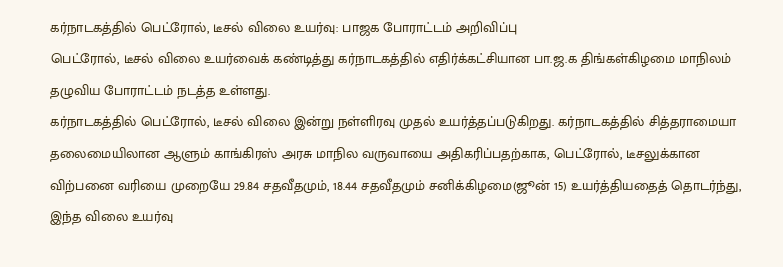கர்நாடகத்தில் பெட்ரோல், டீசல் விலை உயர்வு: பாஜக போராட்டம் அறிவிப்பு
பெட்ரோல், டீசல் விலை உயர்வைக் கண்டித்து கர்நாடகத்தில் எதிர்க்கட்சியான பா.ஜ.க திங்கள்கிழமை மாநிலம் தழுவிய போராட்டம் நடத்த உள்ளது.
கர்நாடகத்தில் பெட்ரோல், டீசல் விலை இன்று நள்ளிரவு முதல் உயர்த்தப்படுகிறது. கர்நாடகத்தில் சித்தராமையா தலைமையிலான ஆளும் காங்கிரஸ் அரசு மாநில வருவாயை அதிகரிப்பதற்காக, பெட்ரோல், டீசலுக்கான விற்பனை வரியை முறையே 29.84 சதவீதமும், 18.44 சதவீதமும் சனிக்கிழமை(ஜூன் 15) உயர்த்தியதைத் தொடர்ந்து, இந்த விலை உயர்வு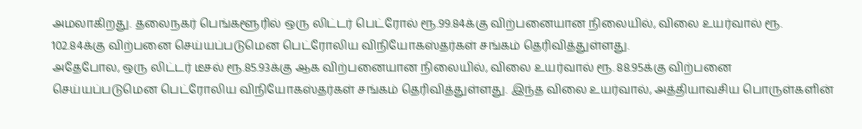அமலாகிறது. தலைநகர் பெங்களூரில் ஒரு லிட்டர் பெட்ரோல் ரூ.99.84க்கு விற்பனையான நிலையில், விலை உயர்வால் ரூ. 102.84க்கு விற்பனை செய்யப்படுமென பெட்ரோலிய விநியோகஸ்தர்கள் சங்கம் தெரிவித்துள்ளது.
அதேபோல, ஒரு லிட்டர் டீசல் ரூ.85.93க்கு ஆக விற்பனையான நிலையில், விலை உயர்வால் ரூ. 88.95க்கு விற்பனை செய்யப்படுமென பெட்ரோலிய விநியோகஸ்தர்கள் சங்கம் தெரிவித்துள்ளது. இந்த விலை உயர்வால், அத்தியாவசிய பொருள்களின்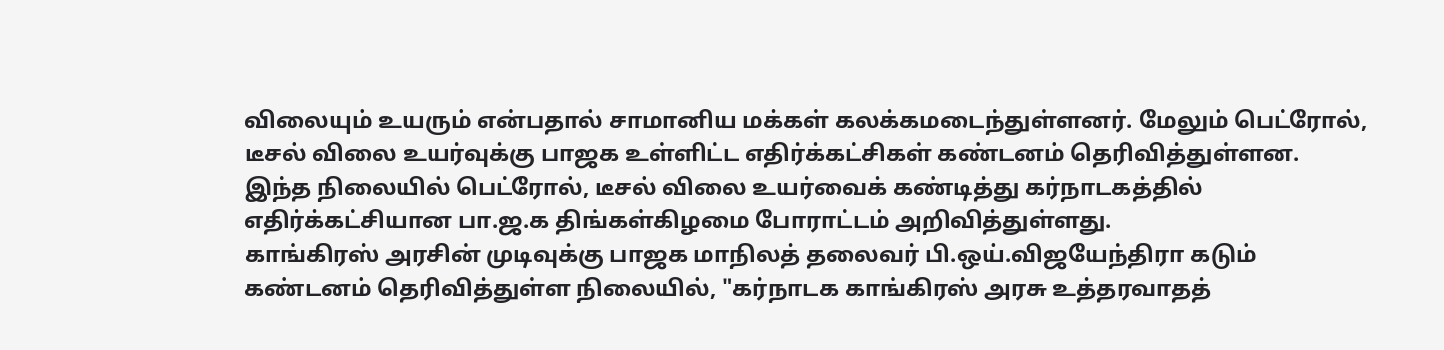விலையும் உயரும் என்பதால் சாமானிய மக்கள் கலக்கமடைந்துள்ளனர். மேலும் பெட்ரோல், டீசல் விலை உயர்வுக்கு பாஜக உள்ளிட்ட எதிர்க்கட்சிகள் கண்டனம் தெரிவித்துள்ளன. இந்த நிலையில் பெட்ரோல், டீசல் விலை உயர்வைக் கண்டித்து கர்நாடகத்தில் எதிர்க்கட்சியான பா.ஜ.க திங்கள்கிழமை போராட்டம் அறிவித்துள்ளது.
காங்கிரஸ் அரசின் முடிவுக்கு பாஜக மாநிலத் தலைவர் பி.ஒய்.விஜயேந்திரா கடும் கண்டனம் தெரிவித்துள்ள நிலையில், "கர்நாடக காங்கிரஸ் அரசு உத்தரவாதத்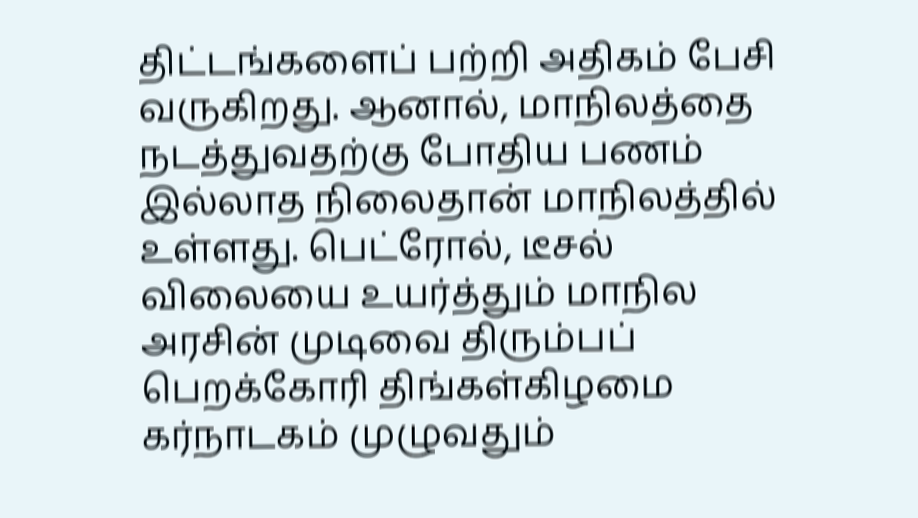திட்டங்களைப் பற்றி அதிகம் பேசி வருகிறது. ஆனால், மாநிலத்தை நடத்துவதற்கு போதிய பணம் இல்லாத நிலைதான் மாநிலத்தில் உள்ளது. பெட்ரோல், டீசல் விலையை உயர்த்தும் மாநில அரசின் முடிவை திரும்பப் பெறக்கோரி திங்கள்கிழமை கர்நாடகம் முழுவதும்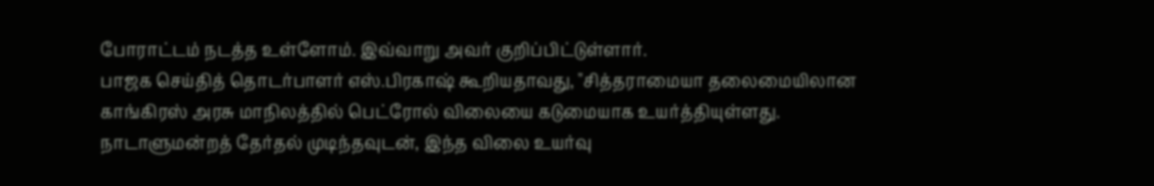போராட்டம் நடத்த உள்ளோம். இவ்வாறு அவர் குறிப்பிட்டுள்ளார்.
பாஜக செய்தித் தொடர்பாளர் எஸ்.பிரகாஷ் கூறியதாவது, "சித்தராமையா தலைமையிலான காங்கிரஸ் அரசு மாநிலத்தில் பெட்ரோல் விலையை கடுமையாக உயர்த்தியுள்ளது. நாடாளுமன்றத் தேர்தல் முடிந்தவுடன், இந்த விலை உயர்வு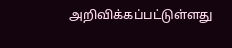அறிவிக்கப்பட்டுள்ளது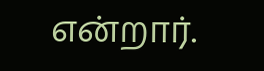என்றார்.